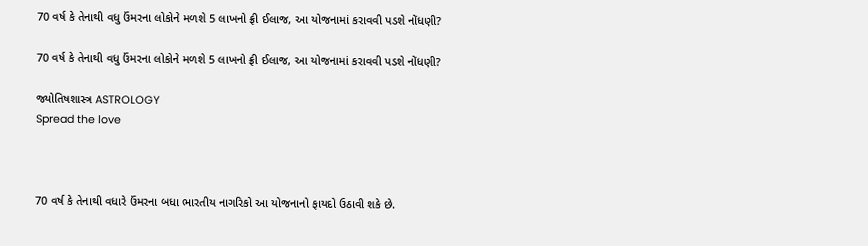70 વર્ષ કે તેનાથી વધુ ઉંમરના લોકોને મળશે 5 લાખનો ફ્રી ઈલાજ, આ યોજનામાં કરાવવી પડશે નોંધણી?

70 વર્ષ કે તેનાથી વધુ ઉંમરના લોકોને મળશે 5 લાખનો ફ્રી ઈલાજ, આ યોજનામાં કરાવવી પડશે નોંધણી?

જ્યોતિષશાસ્ત્ર ASTROLOGY
Spread the love



70 વર્ષ કે તેનાથી વધારે ઉંમરના બધા ભારતીય નાગરિકો આ યોજનાનો ફાયદો ઉઠાવી શકે છે.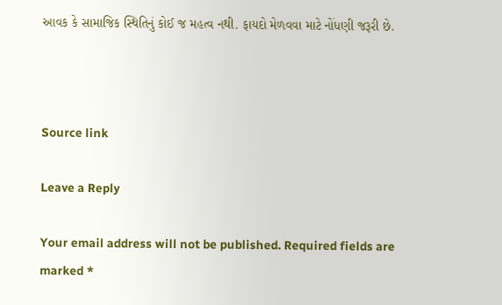આવક કે સામાજિક સ્થિતિનું કોઈ જ મહત્વ નથી. ફાયદો મેળવવા માટે નોંધણી જરૂરી છે.



Source link

Leave a Reply

Your email address will not be published. Required fields are marked *